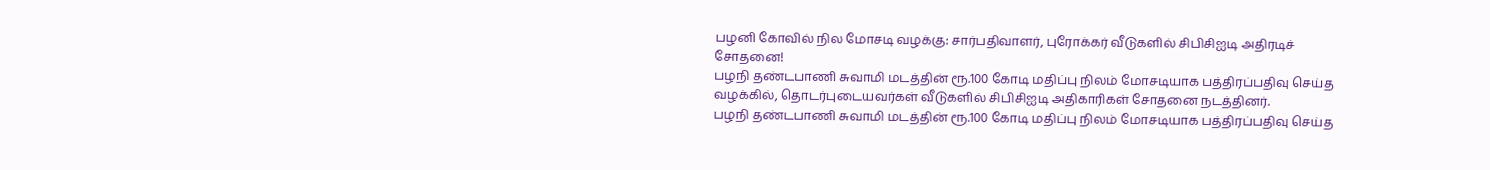பழனி கோவில் நில மோசடி வழக்கு: சார்பதிவாளர், புரோக்கர் வீடுகளில் சிபிசிஐடி அதிரடிச் சோதனை!
பழநி தண்டபாணி சுவாமி மடத்தின் ரூ.100 கோடி மதிப்பு நிலம் மோசடியாக பத்திரப்பதிவு செய்த வழக்கில், தொடர்புடையவர்கள் வீடுகளில் சிபிசிஐடி அதிகாரிகள் சோதனை நடத்தினர்.
பழநி தண்டபாணி சுவாமி மடத்தின் ரூ.100 கோடி மதிப்பு நிலம் மோசடியாக பத்திரப்பதிவு செய்த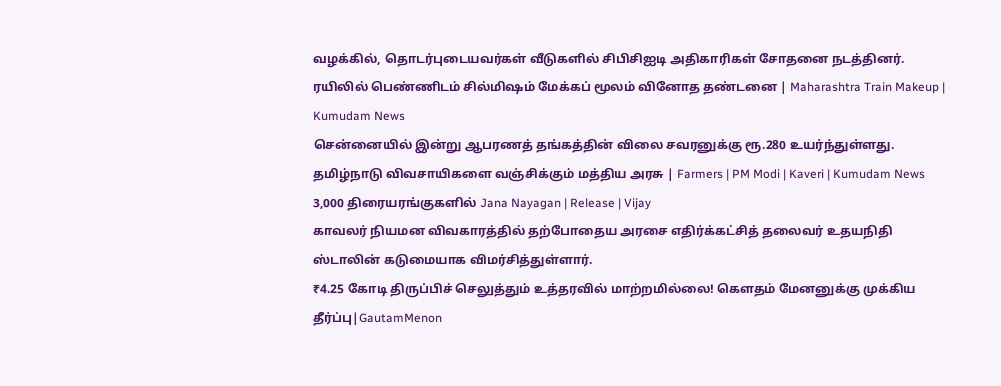வழக்கில், தொடர்புடையவர்கள் வீடுகளில் சிபிசிஐடி அதிகாரிகள் சோதனை நடத்தினர்.
ரயிலில் பெண்ணிடம் சில்மிஷம் மேக்கப் மூலம் வினோத தண்டனை | Maharashtra Train Makeup | Kumudam News
சென்னையில் இன்று ஆபரணத் தங்கத்தின் விலை சவரனுக்கு ரூ.280 உயர்ந்துள்ளது.
தமிழ்நாடு விவசாயிகளை வஞ்சிக்கும் மத்திய அரசு | Farmers | PM Modi | Kaveri | Kumudam News
3,000 திரையரங்குகளில் Jana Nayagan | Release | Vijay
காவலர் நியமன விவகாரத்தில் தற்போதைய அரசை எதிர்க்கட்சித் தலைவர் உதயநிதி ஸ்டாலின் கடுமையாக விமர்சித்துள்ளார்.
₹4.25 கோடி திருப்பிச் செலுத்தும் உத்தரவில் மாற்றமில்லை! கௌதம் மேனனுக்கு முக்கிய தீர்ப்பு|GautamMenon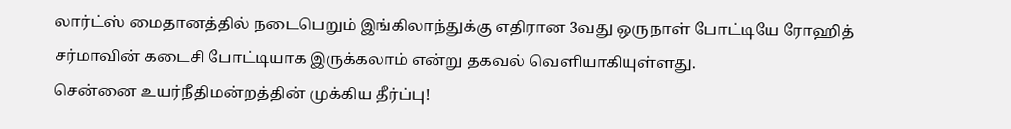லார்ட்ஸ் மைதானத்தில் நடைபெறும் இங்கிலாந்துக்கு எதிரான 3வது ஒருநாள் போட்டியே ரோஹித் சர்மாவின் கடைசி போட்டியாக இருக்கலாம் என்று தகவல் வெளியாகியுள்ளது.
சென்னை உயர்நீதிமன்றத்தின் முக்கிய தீர்ப்பு!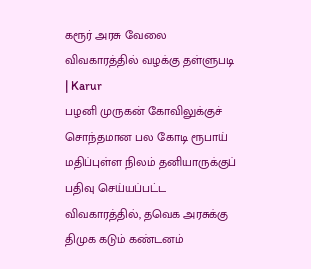கரூர் அரசு வேலை விவகாரத்தில் வழக்கு தள்ளுபடி | Karur
பழனி முருகன் கோவிலுக்குச் சொந்தமான பல கோடி ரூபாய் மதிப்புள்ள நிலம் தனியாருக்குப் பதிவு செய்யப்பட்ட விவகாரத்தில், தவெக அரசுக்கு திமுக கடும் கண்டனம்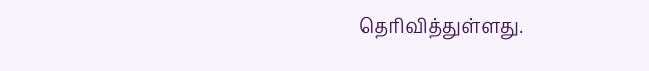தெரிவித்துள்ளது.